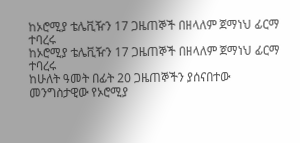ከኦሮሚያ ቴሌቪዥን 17 ጋዜጠኞች በዘላለም ጀማነህ ፊርማ ተባረሩ
ከኦሮሚያ ቴሌቪዥን 17 ጋዜጠኞች በዘላለም ጀማነህ ፊርማ ተባረሩ
ከሁለት ዓመት በፊት 20 ጋዜጠኞችን ያሰናበተው መንግስታዊው የኦሮሚያ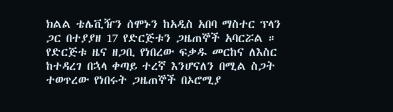ክልል ቴሌቪዥን ሰሞኑን ከአዲስ አበባ ማስተር ፕላን ጋር በተያያዘ 17 የድርጅቱን ጋዜጠኞች አባርሯል ።
የድርጅቱ ዜና ዘጋቢ የነበረው ፍቃዱ መርከና ለእስር ከተዳረገ በኋላ ቀጣይ ተረኛ እንሆናለን በሚል ስጋት ተወጥረው የነበሩት ጋዜጠኞች በኦሮሚያ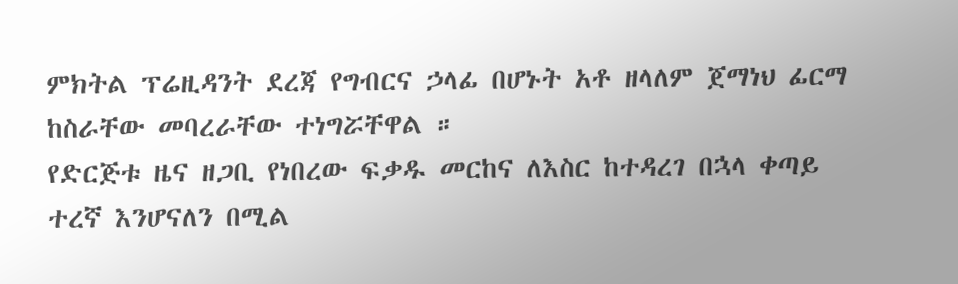ምክትል ፕሬዚዳንት ደረጃ የግብርና ኃላፊ በሆኑት አቶ ዘላለም ጀማነህ ፊርማ ከስራቸው መባረራቸው ተነግሯቸዋል ።
የድርጅቱ ዜና ዘጋቢ የነበረው ፍቃዱ መርከና ለእስር ከተዳረገ በኋላ ቀጣይ ተረኛ እንሆናለን በሚል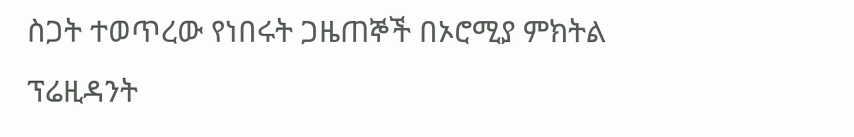ስጋት ተወጥረው የነበሩት ጋዜጠኞች በኦሮሚያ ምክትል ፕሬዚዳንት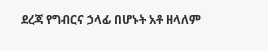ደረጃ የግብርና ኃላፊ በሆኑት አቶ ዘላለም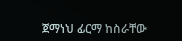ጀማነህ ፊርማ ከስራቸው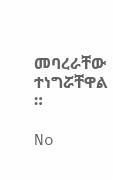መባረራቸው ተነግሯቸዋል ።

No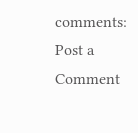comments:
Post a Comment